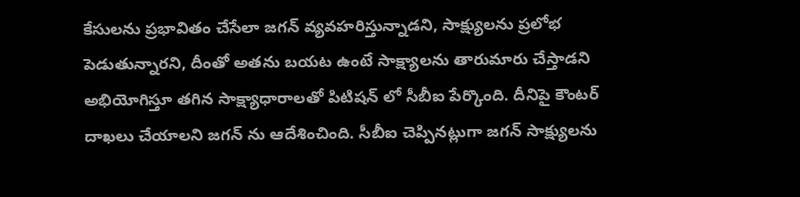కేసులను ప్రభావితం చేసేలా జగన్ వ్యవహరిస్తున్నాడని, సాక్ష్యులను ప్రలోభ పెడుతున్నారని, దీంతో అతను బయట ఉంటే సాక్ష్యాలను తారుమారు చేస్తాడని అభియోగిస్తూ తగిన సాక్ష్యాధారాలతో పిటిషన్ లో సీబీఐ పేర్కొంది. దీనిపై కౌంటర్ దాఖలు చేయాలని జగన్ ను ఆదేశించింది. సీబీఐ చెప్పినట్లుగా జగన్ సాక్ష్యులను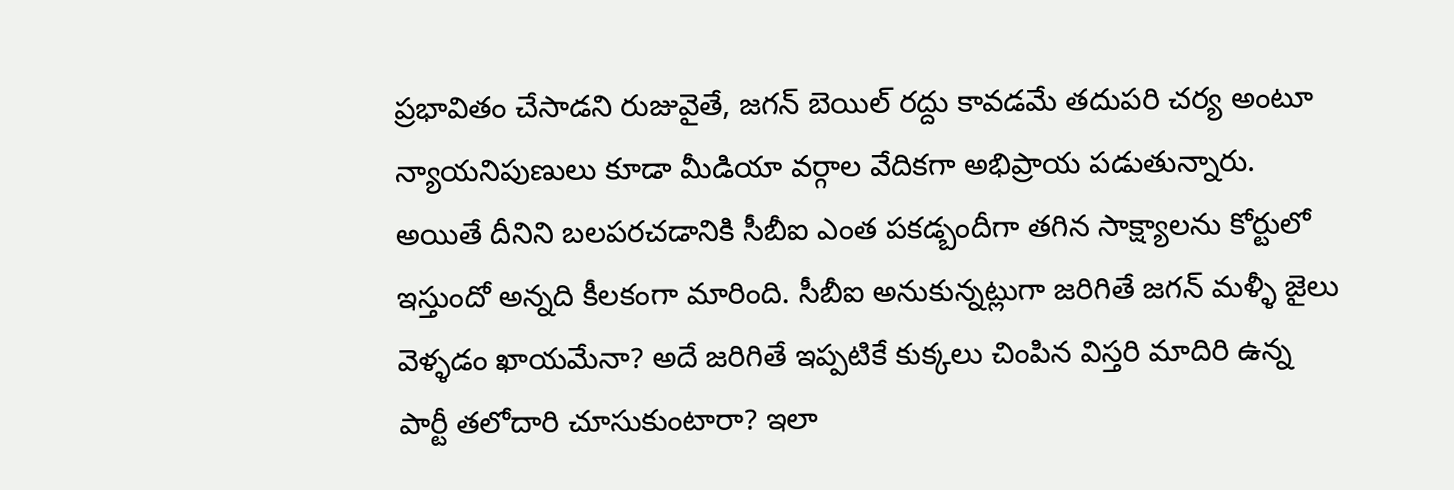ప్రభావితం చేసాడని రుజువైతే, జగన్ బెయిల్ రద్దు కావడమే తదుపరి చర్య అంటూ న్యాయనిపుణులు కూడా మీడియా వర్గాల వేదికగా అభిప్రాయ పడుతున్నారు.
అయితే దీనిని బలపరచడానికి సీబీఐ ఎంత పకడ్బందీగా తగిన సాక్ష్యాలను కోర్టులో ఇస్తుందో అన్నది కీలకంగా మారింది. సీబీఐ అనుకున్నట్లుగా జరిగితే జగన్ మళ్ళీ జైలు వెళ్ళడం ఖాయమేనా? అదే జరిగితే ఇప్పటికే కుక్కలు చింపిన విస్తరి మాదిరి ఉన్న పార్టీ తలోదారి చూసుకుంటారా? ఇలా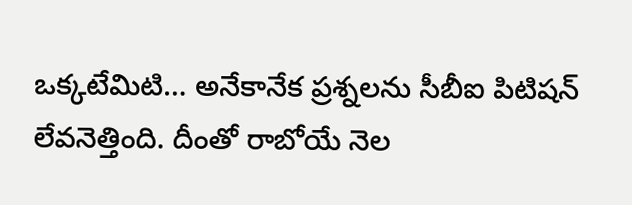ఒక్కటేమిటి… అనేకానేక ప్రశ్నలను సీబీఐ పిటిషన్ లేవనెత్తింది. దీంతో రాబోయే నెల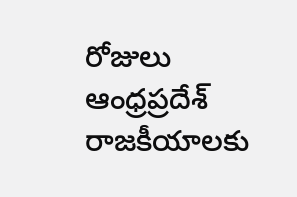రోజులు ఆంధ్రప్రదేశ్ రాజకీయాలకు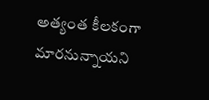అత్యంత కీలకంగా మారనున్నాయని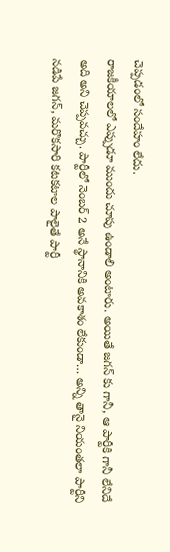చెప్పడంలో సందేహం లేదు.
రాజకీయాలలో ఎప్పుడూ ముందు చూపు ఉండాలి అంటారు. అయితే జగన్ కు గానీ, ఆ పార్టీకి గానీ లేనిదే అది అని చెప్పవచ్చు. పార్టీలో నెంబర్ 2 అనే స్థానానికి అవకాశం లేకుండా… అన్ని తానై నియంతలా పార్టీని నడిపే జగన్, మరొకసారి కటకటాల పాలైతే పార్టీ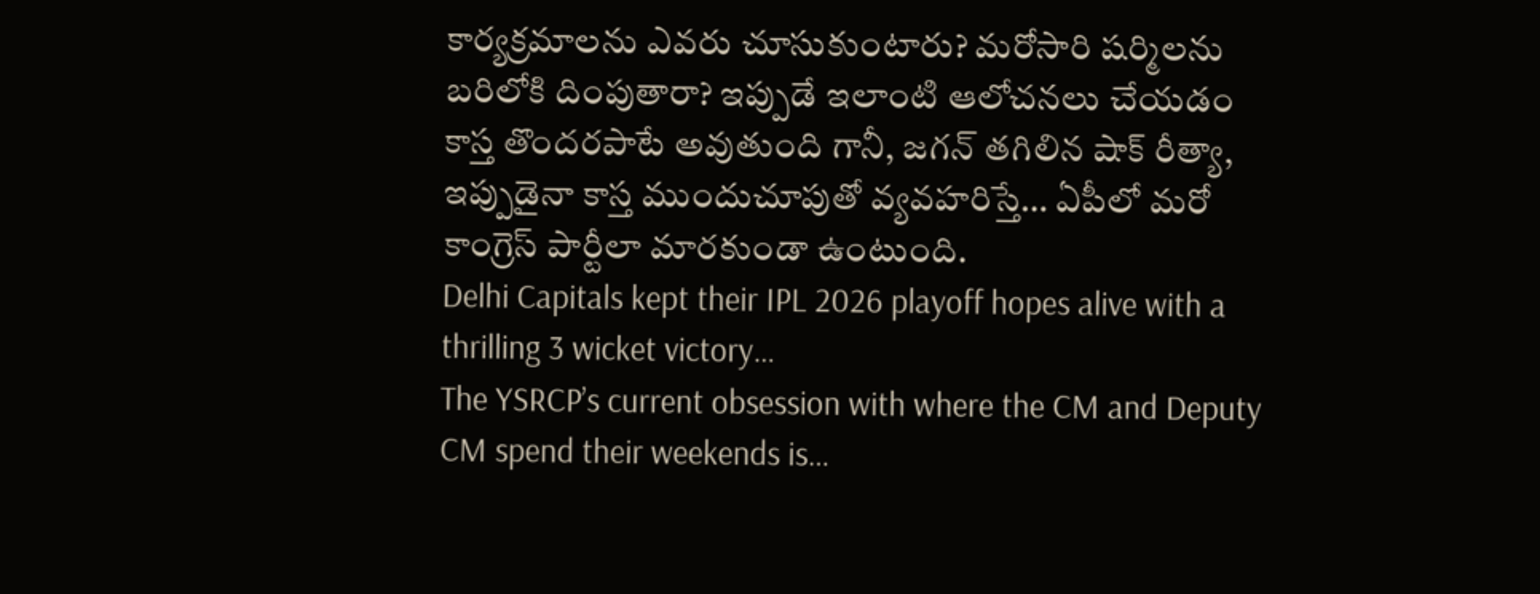కార్యక్రమాలను ఎవరు చూసుకుంటారు? మరోసారి షర్మిలను బరిలోకి దింపుతారా? ఇప్పుడే ఇలాంటి ఆలోచనలు చేయడం కాస్త తొందరపాటే అవుతుంది గానీ, జగన్ తగిలిన షాక్ రీత్యా, ఇప్పుడైనా కాస్త ముందుచూపుతో వ్యవహరిస్తే… ఏపీలో మరో కాంగ్రెస్ పార్టీలా మారకుండా ఉంటుంది.
Delhi Capitals kept their IPL 2026 playoff hopes alive with a thrilling 3 wicket victory…
The YSRCP’s current obsession with where the CM and Deputy CM spend their weekends is…